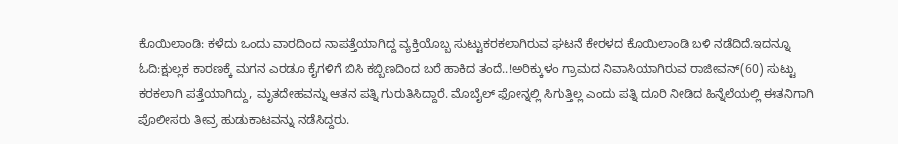ಕೊಯಿಲಾಂಡಿ: ಕಳೆದು ಒಂದು ವಾರದಿಂದ ನಾಪತ್ತೆಯಾಗಿದ್ದ ವ್ಯಕ್ತಿಯೊಬ್ಬ ಸುಟ್ಟುಕರಕಲಾಗಿರುವ ಘಟನೆ ಕೇರಳದ ಕೊಯಿಲಾಂಡಿ ಬಳಿ ನಡೆದಿದೆ.ಇದನ್ನೂ ಓದಿ:ಕ್ಷುಲ್ಲಕ ಕಾರಣಕ್ಕೆ ಮಗನ ಎರಡೂ ಕೈಗಳಿಗೆ ಬಿಸಿ ಕಬ್ಬಿಣದಿಂದ ಬರೆ ಹಾಕಿದ ತಂದೆ..!ಅರಿಕ್ಕುಳಂ ಗ್ರಾಮದ ನಿವಾಸಿಯಾಗಿರುವ ರಾಜೀವನ್(60) ಸುಟ್ಟು ಕರಕಲಾಗಿ ಪತ್ತೆಯಾಗಿದ್ದು, ಮೃತದೇಹವನ್ನು ಆತನ ಪತ್ನಿ ಗುರುತಿಸಿದ್ದಾರೆ. ಮೊಬೈಲ್ ಫೋನ್ನಲ್ಲಿ ಸಿಗುತ್ತಿಲ್ಲ ಎಂದು ಪತ್ನಿ ದೂರಿ ನೀಡಿದ ಹಿನ್ನೆಲೆಯಲ್ಲಿ ಈತನಿಗಾಗಿ ಪೊಲೀಸರು ತೀವ್ರ ಹುಡುಕಾಟವನ್ನು ನಡೆಸಿದ್ದರು.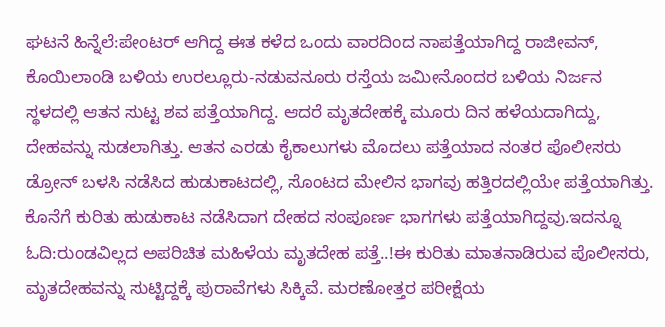ಘಟನೆ ಹಿನ್ನೆಲೆ:ಪೇಂಟರ್ ಆಗಿದ್ದ ಈತ ಕಳೆದ ಒಂದು ವಾರದಿಂದ ನಾಪತ್ತೆಯಾಗಿದ್ದ ರಾಜೀವನ್, ಕೊಯಿಲಾಂಡಿ ಬಳಿಯ ಉರಲ್ಲೂರು-ನಡುವನೂರು ರಸ್ತೆಯ ಜಮೀನೊಂದರ ಬಳಿಯ ನಿರ್ಜನ ಸ್ಥಳದಲ್ಲಿ ಆತನ ಸುಟ್ಟ ಶವ ಪತ್ತೆಯಾಗಿದ್ದ. ಆದರೆ ಮೃತದೇಹಕ್ಕೆ ಮೂರು ದಿನ ಹಳೆಯದಾಗಿದ್ದು, ದೇಹವನ್ನು ಸುಡಲಾಗಿತ್ತು. ಆತನ ಎರಡು ಕೈಕಾಲುಗಳು ಮೊದಲು ಪತ್ತೆಯಾದ ನಂತರ ಪೊಲೀಸರು ಡ್ರೋನ್ ಬಳಸಿ ನಡೆಸಿದ ಹುಡುಕಾಟದಲ್ಲಿ, ಸೊಂಟದ ಮೇಲಿನ ಭಾಗವು ಹತ್ತಿರದಲ್ಲಿಯೇ ಪತ್ತೆಯಾಗಿತ್ತು. ಕೊನೆಗೆ ಕುರಿತು ಹುಡುಕಾಟ ನಡೆಸಿದಾಗ ದೇಹದ ಸಂಪೂರ್ಣ ಭಾಗಗಳು ಪತ್ತೆಯಾಗಿದ್ದವು.ಇದನ್ನೂ ಓದಿ:ರುಂಡವಿಲ್ಲದ ಅಪರಿಚಿತ ಮಹಿಳೆಯ ಮೃತದೇಹ ಪತ್ತೆ..!ಈ ಕುರಿತು ಮಾತನಾಡಿರುವ ಪೊಲೀಸರು, ಮೃತದೇಹವನ್ನು ಸುಟ್ಟಿದ್ದಕ್ಕೆ ಪುರಾವೆಗಳು ಸಿಕ್ಕಿವೆ. ಮರಣೋತ್ತರ ಪರೀಕ್ಷೆಯ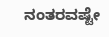ನಂತರವಷ್ಟೇ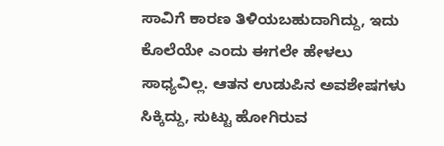ಸಾವಿಗೆ ಕಾರಣ ತಿಳಿಯಬಹುದಾಗಿದ್ದು, ಇದು ಕೊಲೆಯೇ ಎಂದು ಈಗಲೇ ಹೇಳಲು ಸಾಧ್ಯವಿಲ್ಲ. ಆತನ ಉಡುಪಿನ ಅವಶೇಷಗಳು ಸಿಕ್ಕಿದ್ದು, ಸುಟ್ಟು ಹೋಗಿರುವ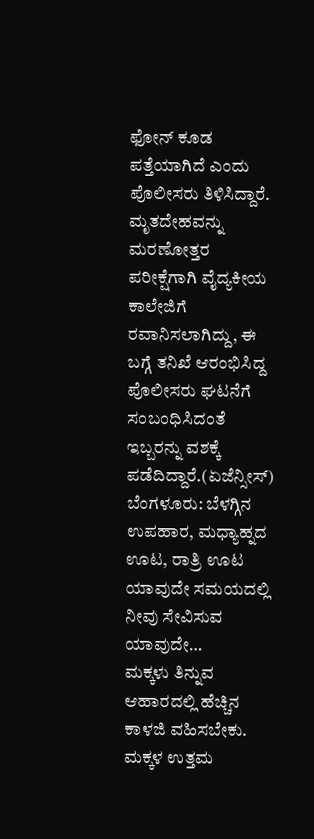ಫೋನ್ ಕೂಡ ಪತ್ತೆಯಾಗಿದೆ ಎಂದು ಪೊಲೀಸರು ತಿಳಿಸಿದ್ದಾರೆ. ಮೃತದೇಹವನ್ನು ಮರಣೋತ್ತರ ಪರೀಕ್ಷೆಗಾಗಿ ವೈದ್ಯಕೀಯ ಕಾಲೇಜಿಗೆ ರವಾನಿಸಲಾಗಿದ್ದು, ಈ ಬಗ್ಗೆ ತನಿಖೆ ಆರಂಭಿಸಿದ್ದ ಪೊಲೀಸರು ಘಟನೆಗೆ ಸಂಬಂಧಿಸಿದಂತೆ ಇಬ್ಬರನ್ನು ವಶಕ್ಕೆ ಪಡೆದಿದ್ದಾರೆ.(ಏಜೆನ್ಸೀಸ್)
ಬೆಂಗಳೂರು: ಬೆಳಗ್ಗಿನ ಉಪಹಾರ, ಮಧ್ಯಾಹ್ನದ ಊಟ, ರಾತ್ರಿ ಊಟ ಯಾವುದೇ ಸಮಯದಲ್ಲಿ ನೀವು ಸೇವಿಸುವ ಯಾವುದೇ…
ಮಕ್ಕಳು ತಿನ್ನುವ ಆಹಾರದಲ್ಲಿ ಹೆಚ್ಚಿನ ಕಾಳಜಿ ವಹಿಸಬೇಕು. ಮಕ್ಕಳ ಉತ್ತಮ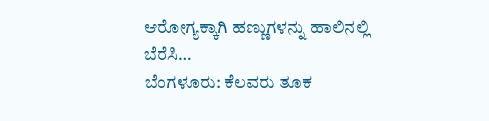ಆರೋಗ್ಯಕ್ಕಾಗಿ ಹಣ್ಣುಗಳನ್ನು ಹಾಲಿನಲ್ಲಿ ಬೆರೆಸಿ…
ಬೆಂಗಳೂರು: ಕೆಲವರು ತೂಕ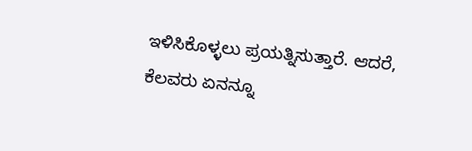ಇಳಿಸಿಕೊಳ್ಳಲು ಪ್ರಯತ್ನಿಸುತ್ತಾರೆ. ಆದರೆ, ಕೆಲವರು ಏನನ್ನೂ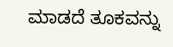ಮಾಡದೆ ತೂಕವನ್ನು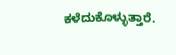ಕಳೆದುಕೊಳ್ಳುತ್ತಾರೆ.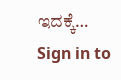ಇದಕ್ಕೆ…
Sign in to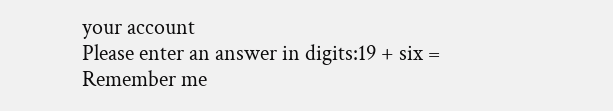your account
Please enter an answer in digits:19 + six =
Remember me